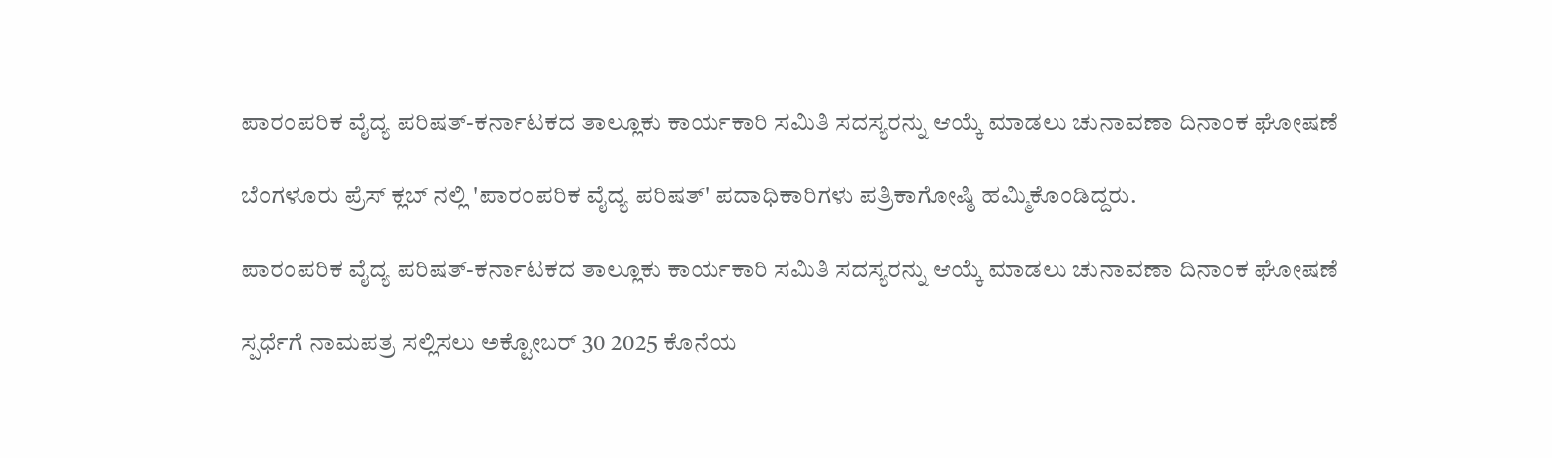ಪಾರಂಪರಿಕ ವೈದ್ಯ ಪರಿಷತ್-ಕರ್ನಾಟಕದ ತಾಲ್ಲೂಕು ಕಾರ್ಯಕಾರಿ ಸಮಿತಿ ಸದಸ್ಯರನ್ನು ಆಯ್ಕೆ ಮಾಡಲು ಚುನಾವಣಾ ದಿನಾಂಕ ಘೋಷಣೆ

ಬೆಂಗಳೂರು ಪ್ರೆಸ್ ಕ್ಲಬ್ ನಲ್ಲಿ 'ಪಾರಂಪರಿಕ ವೈದ್ಯ ಪರಿಷತ್' ಪದಾಧಿಕಾರಿಗಳು ಪತ್ರಿಕಾಗೋಷ್ಠಿ ಹಮ್ಮಿಕೊಂಡಿದ್ದರು.

ಪಾರಂಪರಿಕ ವೈದ್ಯ ಪರಿಷತ್-ಕರ್ನಾಟಕದ ತಾಲ್ಲೂಕು ಕಾರ್ಯಕಾರಿ ಸಮಿತಿ ಸದಸ್ಯರನ್ನು ಆಯ್ಕೆ ಮಾಡಲು ಚುನಾವಣಾ ದಿನಾಂಕ ಘೋಷಣೆ

ಸ್ಪರ್ಧೆಗೆ ನಾಮಪತ್ರ ಸಲ್ಲಿಸಲು ಅಕ್ಟೋಬರ್ 30 2025 ಕೊನೆಯ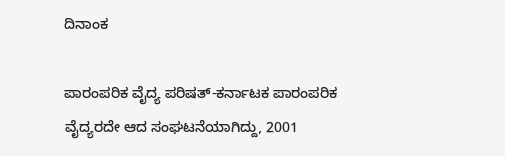ದಿನಾಂಕ

ಪಾರಂಪರಿಕ ವೈದ್ಯ ಪರಿಷತ್-ಕರ್ನಾಟಕ ಪಾರಂಪರಿಕ ವೈದ್ಯರದೇ ಆದ ಸಂಘಟನೆಯಾಗಿದ್ದು, 2001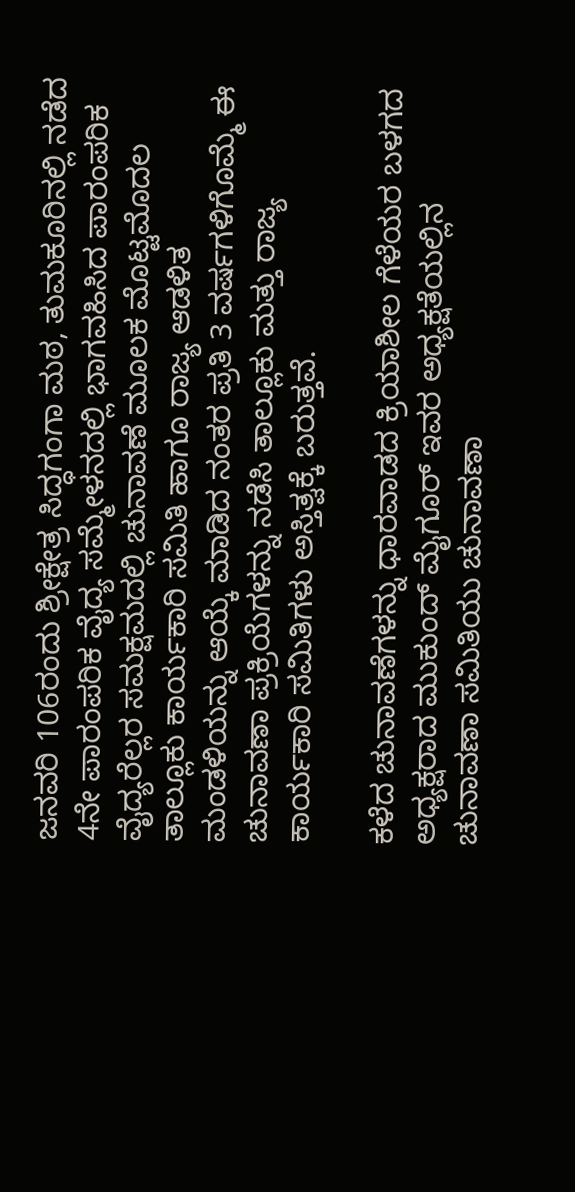ಜನವರಿ 106ರಂದು ಶ್ರೀಕ್ಷೇತ್ರ ಸಿದ್ಧಗಂಗಾ ಮಠ, ತುಮಕೂರಿನಲ್ಲಿ ನಡೆದ 4ನೇ ಪಾರಂಪರಿಕ ವೈದ್ಯ ಸಮ್ಮೇಳನದಲ್ಲಿ ಭಾಗವಹಿಸಿದ ಪಾರಂಪರಿಕ ವೈದ್ಯರೆಲ್ಲರ ಸಮಕ್ಷಮದಲ್ಲಿ ಚುನಾವಣೆ ಮೂಲಕ ಮೊಟ್ಟಮೊದಲ ತಾಲ್ಲೂಕು ಕಾರ್ಯಕಾರಿ ಸಮಿತಿ ಹಾಗೂ ರಾಜ್ಯ ಆಡಳಿತ ಮಂಡಳಿಯನ್ನು ಆಯ್ಕೆ ಮಾಡಿದ ನಂತರ ಪ್ರತಿ 3 ವರ್ಷಗಳಿಗೊಮ್ಮೆ ಈ ಚುನಾವಣಾ ಪ್ರಕ್ರಿಯೆಗಳನ್ನು ನಡೆಸಿ ತಾಲ್ಲೂಕು ಮತ್ತು ರಾಜ್ಯ ಕಾರ್ಯಕಾರಿ ಸಮಿತಿಗಳು ಅಸ್ತಿತ್ವಕ್ಕೆ ಬರುತ್ತವೆ.

ಕಳೆದ ಚುನಾವಣೆಗಳನ್ನು ಧಾರವಾಡದ ಕ್ರಿಯಾಶೀಲ ಗೆಳೆಯರ ಬಳಗದ ಅಧ್ಯಕ್ಷರಾದ ಮುಕುಂದ್ ಮೈಗೂರ್ ಇವರ ಅಧ್ಯಕ್ಷತೆಯಲ್ಲಿನ ಚುನಾವಣಾ ಸಮಿತಿಯು ಚುನಾವಣಾ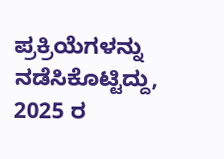ಪ್ರಕ್ರಿಯೆಗಳನ್ನು ನಡೆಸಿಕೊಟ್ಟಿದ್ದು, 2025 ರ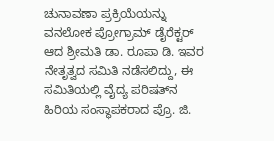ಚುನಾವಣಾ ಪ್ರಕ್ರಿಯೆಯನ್ನು ವನಲೋಕ ಪ್ರೋಗ್ರಾಮ್ ಡೈರೆಕ್ಟರ್ ಆದ ಶ್ರೀಮತಿ ಡಾ. ರೂಪಾ ಡಿ. ಇವರ ನೇತೃತ್ವದ ಸಮಿತಿ ನಡೆಸಲಿದ್ದು, ಈ ಸಮಿತಿಯಲ್ಲಿ ವೈದ್ಯ ಪರಿಷತ್‌ನ ಹಿರಿಯ ಸಂಸ್ಥಾಪಕರಾದ ಪ್ರೊ. ಜಿ.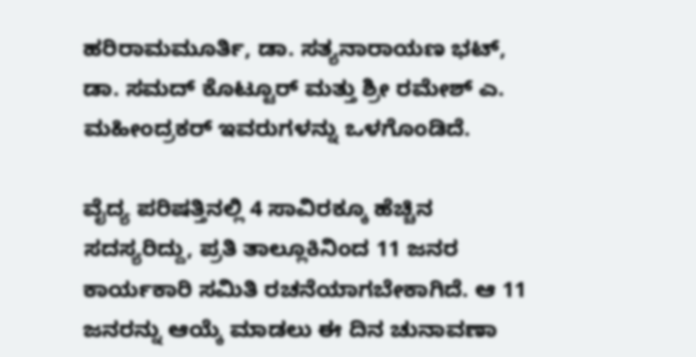ಹರಿರಾಮಮೂರ್ತಿ, ಡಾ. ಸತ್ಯನಾರಾಯಣ ಭಟ್, ಡಾ. ಸಮದ್ ಕೊಟ್ಟೂರ್ ಮತ್ತು ಶ್ರೀ ರಮೇಶ್ ಎ. ಮಹೀಂದ್ರಕರ್ ಇವರುಗಳನ್ನು ಒಳಗೊಂಡಿದೆ.

ವೈದ್ಯ ಪರಿಷತ್ತಿನಲ್ಲಿ 4 ಸಾವಿರಕ್ಕೂ ಹೆಚ್ಚಿನ ಸದಸ್ಯರಿದ್ದು, ಪ್ರತಿ ತಾಲ್ಲೂಕಿನಿಂದ 11 ಜನರ ಕಾರ್ಯಕಾರಿ ಸಮಿತಿ ರಚನೆಯಾಗಬೇಕಾಗಿದೆ. ಆ 11 ಜನರನ್ನು ಆಯ್ಕೆ ಮಾಡಲು ಈ ದಿನ ಚುನಾವಣಾ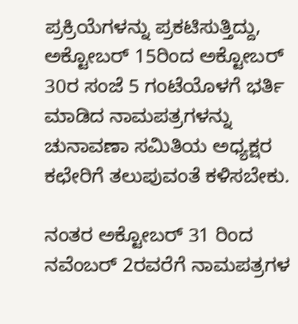ಪ್ರಕ್ರಿಯೆಗಳನ್ನು ಪ್ರಕಟಿಸುತ್ತಿದ್ದು, ಅಕ್ಟೋಬರ್ 15ರಿಂದ ಅಕ್ಟೋಬರ್ 30ರ ಸಂಜೆ 5 ಗಂಟೆಯೊಳಗೆ ಭರ್ತಿ ಮಾಡಿದ ನಾಮಪತ್ರಗಳನ್ನು ಚುನಾವಣಾ ಸಮಿತಿಯ ಅಧ್ಯಕ್ಷರ ಕಛೇರಿಗೆ ತಲುಪುವಂತೆ ಕಳಿಸಬೇಕು.

ನಂತರ ಅಕ್ಟೋಬರ್ 31 ರಿಂದ ನವೆಂಬರ್ 2ರವರೆಗೆ ನಾಮಪತ್ರಗಳ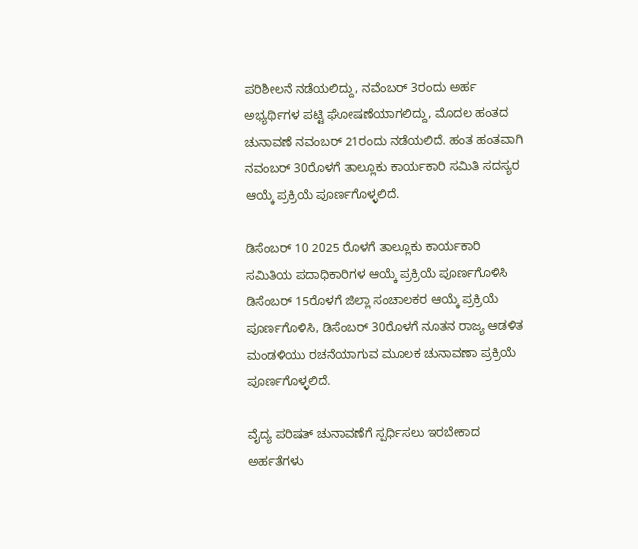ಪರಿಶೀಲನೆ ನಡೆಯಲಿದ್ದು, ನವೆಂಬರ್ 3ರಂದು ಅರ್ಹ ಅಭ್ಯರ್ಥಿಗಳ ಪಟ್ಟಿ ಘೋಷಣೆಯಾಗಲಿದ್ದು, ಮೊದಲ ಹಂತದ ಚುನಾವಣೆ ನವಂಬರ್ 21ರಂದು ನಡೆಯಲಿದೆ. ಹಂತ ಹಂತವಾಗಿ ನವಂಬರ್ 30ರೊಳಗೆ ತಾಲ್ಲೂಕು ಕಾರ್ಯಕಾರಿ ಸಮಿತಿ ಸದಸ್ಯರ ಆಯ್ಕೆ ಪ್ರಕ್ರಿಯೆ ಪೂರ್ಣಗೊಳ್ಳಲಿದೆ.

ಡಿಸೆಂಬರ್ 10 2025 ರೊಳಗೆ ತಾಲ್ಲೂಕು ಕಾರ್ಯಕಾರಿ ಸಮಿತಿಯ ಪದಾಧಿಕಾರಿಗಳ ಆಯ್ಕೆ ಪ್ರಕ್ರಿಯೆ ಪೂರ್ಣಗೊಳಿಸಿ ಡಿಸೆಂಬರ್ 15ರೊಳಗೆ ಜಿಲ್ಲಾ ಸಂಚಾಲಕರ ಆಯ್ಕೆ ಪ್ರಕ್ರಿಯೆ ಪೂರ್ಣಗೊಳಿಸಿ, ಡಿಸೆಂಬರ್ 30ರೊಳಗೆ ನೂತನ ರಾಜ್ಯ ಆಡಳಿತ ಮಂಡಳಿಯು ರಚನೆಯಾಗುವ ಮೂಲಕ ಚುನಾವಣಾ ಪ್ರಕ್ರಿಯೆ ಪೂರ್ಣಗೊಳ್ಳಲಿದೆ.

ವೈದ್ಯ ಪರಿಷತ್ ಚುನಾವಣೆಗೆ ಸ್ಪರ್ಧಿಸಲು ಇರಬೇಕಾದ ಅರ್ಹತೆಗಳು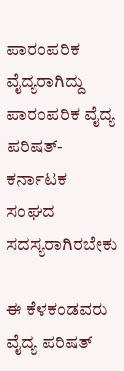ಪಾರಂಪರಿಕ ವೈದ್ಯರಾಗಿದ್ದು ಪಾರಂಪರಿಕ ವೈದ್ಯ ಪರಿಷತ್-ಕರ್ನಾಟಕ ಸಂಘದ ಸದಸ್ಯರಾಗಿರಬೇಕು

ಈ ಕೆಳಕಂಡವರು ವೈದ್ಯ ಪರಿಷತ್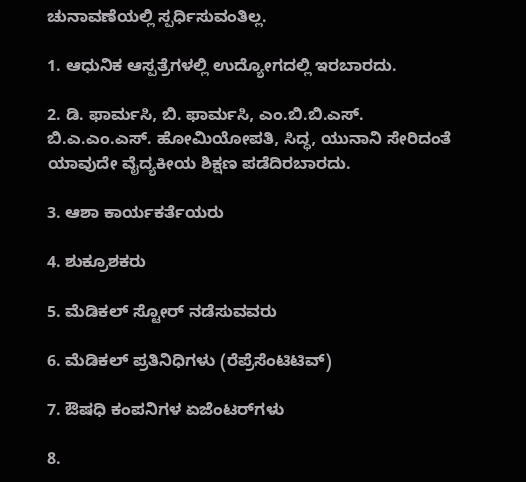ಚುನಾವಣೆಯಲ್ಲಿ ಸ್ಪರ್ಧಿಸುವಂತಿಲ್ಲ.

1. ಆಧುನಿಕ ಆಸ್ಪತ್ರೆಗಳಲ್ಲಿ ಉದ್ಯೋಗದಲ್ಲಿ ಇರಬಾರದು.

2. ಡಿ. ಫಾರ್ಮಸಿ, ಬಿ. ಫಾರ್ಮಸಿ, ಎಂ.ಬಿ.ಬಿ.ಎಸ್. ಬಿ.ಎ.ಎಂ.ಎಸ್. ಹೋಮಿಯೋಪತಿ, ಸಿದ್ಧ, ಯುನಾನಿ ಸೇರಿದಂತೆ ಯಾವುದೇ ವೈದ್ಯಕೀಯ ಶಿಕ್ಷಣ ಪಡೆದಿರಬಾರದು.

3. ಆಶಾ ಕಾರ್ಯಕರ್ತೆಯರು

4. ಶುಕ್ರೂಶಕರು

5. ಮೆಡಿಕಲ್ ಸ್ಟೋರ್ ನಡೆಸುವವರು

6. ಮೆಡಿಕಲ್ ಪ್ರತಿನಿಧಿಗಳು (ರೆಪ್ರೆಸೆಂಟಿಟಿವ್)

7. ಔಷಧಿ ಕಂಪನಿಗಳ ಏಜೆಂಟರ್‌ಗಳು

8.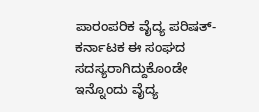ಪಾರಂಪರಿಕ ವೈದ್ಯ ಪರಿಷತ್-ಕರ್ನಾಟಕ ಈ ಸಂಘದ ಸದಸ್ಯರಾಗಿದ್ದುಕೊಂಡೇ ಇನ್ನೊಂದು ವೈದ್ಯ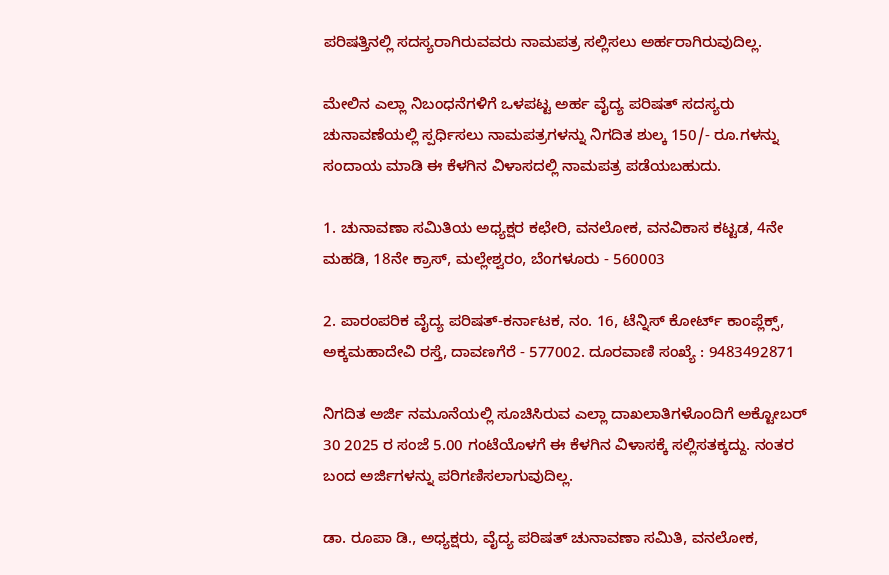ಪರಿಷತ್ತಿನಲ್ಲಿ ಸದಸ್ಯರಾಗಿರುವವರು ನಾಮಪತ್ರ ಸಲ್ಲಿಸಲು ಅರ್ಹರಾಗಿರುವುದಿಲ್ಲ.

ಮೇಲಿನ ಎಲ್ಲಾ ನಿಬಂಧನೆಗಳಿಗೆ ಒಳಪಟ್ಟ ಅರ್ಹ ವೈದ್ಯ ಪರಿಷತ್ ಸದಸ್ಯರು ಚುನಾವಣೆಯಲ್ಲಿ ಸ್ಪರ್ಧಿಸಲು ನಾಮಪತ್ರಗಳನ್ನು ನಿಗದಿತ ಶುಲ್ಕ 150/- ರೂ.ಗಳನ್ನು ಸಂದಾಯ ಮಾಡಿ ಈ ಕೆಳಗಿನ ವಿಳಾಸದಲ್ಲಿ ನಾಮಪತ್ರ ಪಡೆಯಬಹುದು.

1. ಚುನಾವಣಾ ಸಮಿತಿಯ ಅಧ್ಯಕ್ಷರ ಕಛೇರಿ, ವನಲೋಕ, ವನವಿಕಾಸ ಕಟ್ಟಡ, 4ನೇ ಮಹಡಿ, 18ನೇ ಕ್ರಾಸ್, ಮಲ್ಲೇಶ್ವರಂ, ಬೆಂಗಳೂರು - 560003

2. ಪಾರಂಪರಿಕ ವೈದ್ಯ ಪರಿಷತ್-ಕರ್ನಾಟಕ, ನಂ. 16, ಟೆನ್ನಿಸ್ ಕೋರ್ಟ್ ಕಾಂಪ್ಲೆಕ್ಸ್, ಅಕ್ಕಮಹಾದೇವಿ ರಸ್ತೆ, ದಾವಣಗೆರೆ - 577002. ದೂರವಾಣಿ ಸಂಖ್ಯೆ : 9483492871

ನಿಗದಿತ ಅರ್ಜಿ ನಮೂನೆಯಲ್ಲಿ ಸೂಚಿಸಿರುವ ಎಲ್ಲಾ ದಾಖಲಾತಿಗಳೊಂದಿಗೆ ಅಕ್ಟೋಬರ್ 30 2025 ರ ಸಂಜೆ 5.00 ಗಂಟೆಯೊಳಗೆ ಈ ಕೆಳಗಿನ ವಿಳಾಸಕ್ಕೆ ಸಲ್ಲಿಸತಕ್ಕದ್ದು. ನಂತರ ಬಂದ ಅರ್ಜಿಗಳನ್ನು ಪರಿಗಣಿಸಲಾಗುವುದಿಲ್ಲ.

ಡಾ. ರೂಪಾ ಡಿ., ಅಧ್ಯಕ್ಷರು, ವೈದ್ಯ ಪರಿಷತ್ ಚುನಾವಣಾ ಸಮಿತಿ, ವನಲೋಕ,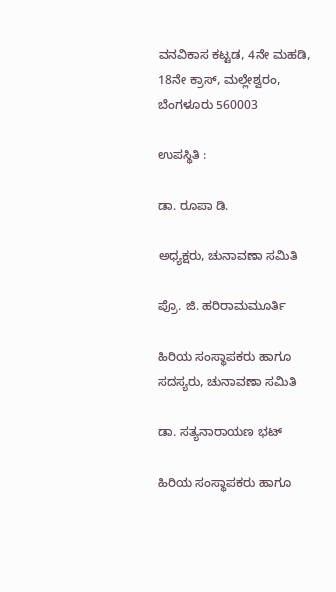ವನವಿಕಾಸ ಕಟ್ಟಡ, 4ನೇ ಮಹಡಿ, 18ನೇ ಕ್ರಾಸ್, ಮಲ್ಲೇಶ್ವರಂ, ಬೆಂಗಳೂರು 560003

ಉಪಸ್ಥಿತಿ :

ಡಾ. ರೂಪಾ ಡಿ.

ಅಧ್ಯಕ್ಷರು, ಚುನಾವಣಾ ಸಮಿತಿ

ಪ್ರೊ. ಜಿ. ಹರಿರಾಮಮೂರ್ತಿ

ಹಿರಿಯ ಸಂಸ್ಥಾಪಕರು ಹಾಗೂ ಸದಸ್ಯರು, ಚುನಾವಣಾ ಸಮಿತಿ

ಡಾ. ಸತ್ಯನಾರಾಯಣ ಭಟ್

ಹಿರಿಯ ಸಂಸ್ಥಾಪಕರು ಹಾಗೂ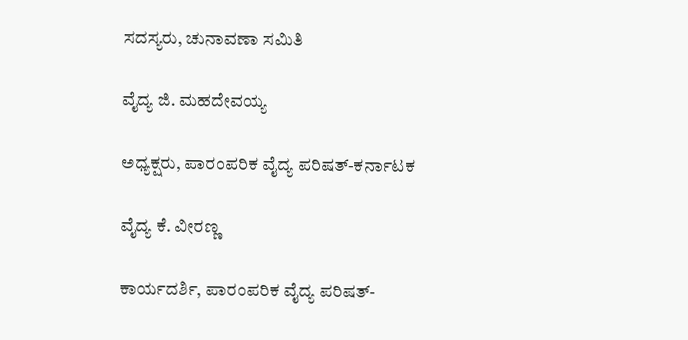ಸದಸ್ಯರು, ಚುನಾವಣಾ ಸಮಿತಿ

ವೈದ್ಯ ಜಿ. ಮಹದೇವಯ್ಯ

ಅಧ್ಯಕ್ಷರು, ಪಾರಂಪರಿಕ ವೈದ್ಯ ಪರಿಷತ್-ಕರ್ನಾಟಕ

ವೈದ್ಯ ಕೆ. ವೀರಣ್ಣ

ಕಾರ್ಯದರ್ಶಿ, ಪಾರಂಪರಿಕ ವೈದ್ಯ ಪರಿಷತ್-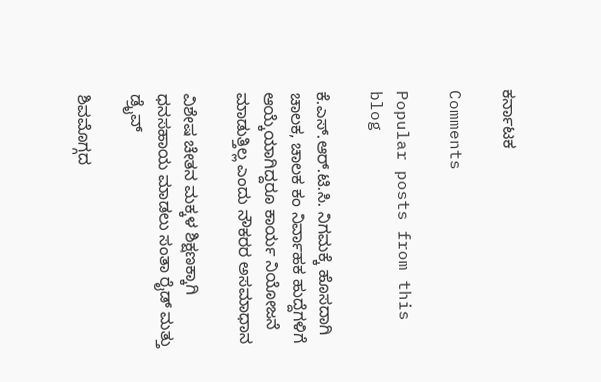ಕರ್ನಾಟಕ

Comments

Popular posts from this blog

ಕೆ.ಎಸ್.ಆರ್.ಟಿ.ಸಿ. ನಿಗಮಕ್ಕೆ ಹೊಸದಾಗಿ ಚಾಲಕ, ಚಾಲಕ ಕಂ ನಿರ್ವಾಹಕ ಹುದ್ದೆಗಳಿಗೆ ಆಯ್ಕೆಯಾಗಿದ್ದರೂ ಕಾರ್ಯ ನಿಯೋಜನೆ ಮಾಡುತ್ತಿಲ್ಲ ಎಂದು ನೌಕರರ ಅಸಮಾಧಾನ

ವಿಶೇಷ ಚೇತನ ಮಕ್ಕಳ ಶಿಕ್ಷಣಕ್ಕಾಗಿ ಧನಸಹಾಯ ಮಾಡಲು ಸಂತಾ ರೈಡ್ ಮತ್ತು ಡ್ರೈವ್

ಶಿವಮೊಗ್ಗದ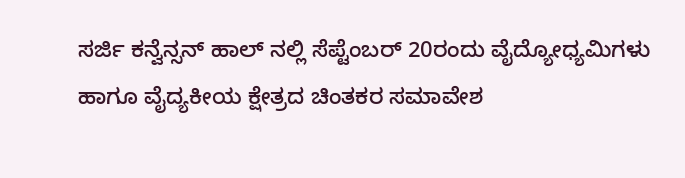ಸರ್ಜಿ ಕನ್ವೆನ್ಸನ್ ಹಾಲ್ ನಲ್ಲಿ ಸೆಪ್ಟೆಂಬರ್ 20ರಂದು ವೈದ್ಯೋಧ್ಯಮಿಗಳು ಹಾಗೂ ವೈದ್ಯಕೀಯ ಕ್ಷೇತ್ರದ ಚಿಂತಕರ ಸಮಾವೇಶ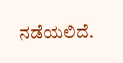ನಡೆಯಲಿದೆ.